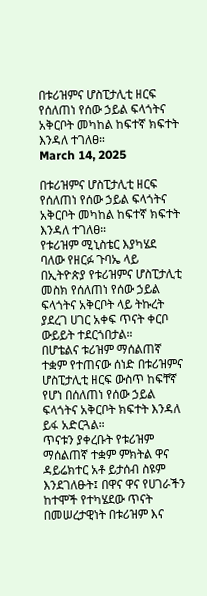በቱሪዝምና ሆስፒታሊቲ ዘርፍ የሰለጠነ የሰው ኃይል ፍላጎትና አቅርቦት መካከል ከፍተኛ ክፍተት እንዳለ ተገለፀ።
March 14, 2025

በቱሪዝምና ሆስፒታሊቲ ዘርፍ የሰለጠነ የሰው ኃይል ፍላጎትና አቅርቦት መካከል ከፍተኛ ክፍተት እንዳለ ተገለፀ።
የቱሪዝም ሚኒስቴር እያካሄደ ባለው የዘርፉ ጉባኤ ላይ በኢትዮጵያ የቱሪዝምና ሆስፒታሊቲ መስክ የሰለጠነ የሰው ኃይል ፍላጎትና አቅርቦት ላይ ትኩረት ያደረገ ሀገር አቀፍ ጥናት ቀርቦ ውይይት ተደርጎበታል።
በሆቴልና ቱሪዝም ማሰልጠኛ ተቋም የተጠናው ሰነድ በቱሪዝምና ሆስፒታሊቲ ዘርፍ ውስጥ ከፍቸኛ የሆነ በሰለጠነ የሰው ኃይል ፍላጎትና አቅርቦት ክፍተት እንዳለ ይፋ አድርጓል።
ጥናቱን ያቀረቡት የቱሪዝም ማሰልጠኛ ተቋም ምክትል ዋና ዳይሬክተር አቶ ይታሰብ ስዩም እንደገለፁት፤ በዋና ዋና የሀገራችን ከተሞች የተካሄደው ጥናት በመሠረታዊነት በቱሪዝም እና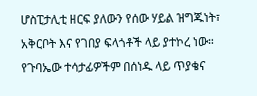ሆስፒታሊቲ ዘርፍ ያለውን የሰው ሃይል ዝግጁነት፣ አቅርቦት እና የገበያ ፍላጎቶች ላይ ያተኮረ ነው።
የጉባኤው ተሳታፊዎችም በሰነዱ ላይ ጥያቄና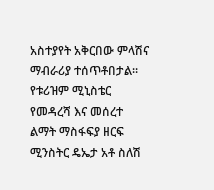አስተያየት አቅርበው ምላሽና ማብራሪያ ተሰጥቶበታል።
የቱሪዝም ሚኒስቴር የመዳረሻ እና መሰረተ ልማት ማስፋፍያ ዘርፍ ሚንስትር ዴኤታ አቶ ስለሽ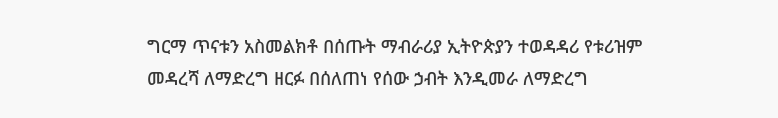ግርማ ጥናቱን አስመልክቶ በሰጡት ማብራሪያ ኢትዮጵያን ተወዳዳሪ የቱሪዝም መዳረሻ ለማድረግ ዘርፉ በሰለጠነ የሰው ኃብት እንዲመራ ለማድረግ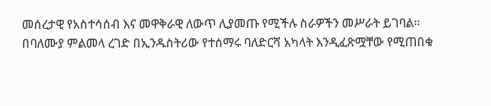መሰረታዊ የአስተሳሰብ እና መዋቅራዊ ለውጥ ሊያመጡ የሚችሉ ስራዎችን መሥራት ይገባል።
በባለሙያ ምልመላ ረገድ በኢንዱስትሪው የተሰማሩ ባለድርሻ አካላት እንዲፈጽሟቸው የሚጠበቁ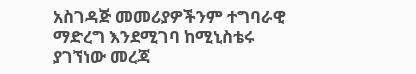አስገዳጅ መመሪያዎችንም ተግባራዊ ማድረግ እንደሚገባ ከሚኒስቴሩ ያገኘነው መረጃ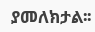ያመለክታል፡፡